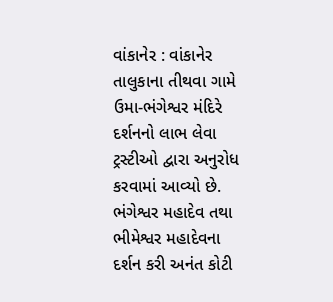વાંકાનેર : વાંકાનેર તાલુકાના તીથવા ગામે ઉમા-ભંગેશ્વર મંદિરે દર્શનનો લાભ લેવા ટ્રસ્ટીઓ દ્વારા અનુરોધ કરવામાં આવ્યો છે. ભંગેશ્વર મહાદેવ તથા ભીમેશ્વર મહાદેવના દર્શન કરી અનંત કોટી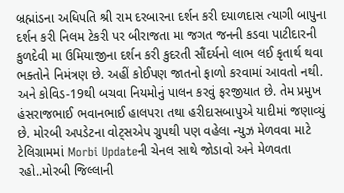બ્રહ્માંડના અધિપતિ શ્રી રામ દરબારના દર્શન કરી દયાળદાસ ત્યાગી બાપુના દર્શન કરી નિલમ ટેકરી પર બીરાજતા મા જગત જનની કડવા પાટીદારની કુળદેવી મા ઉમિયાજીના દર્શન કરી કુદરતી સૌંદર્યનો લાભ લઈ કૃતાર્થ થવા ભક્તોને નિમંત્રણ છે. અહીં કોઈપણ જાતનો ફાળો કરવામાં આવતો નથી. અને કોવિડ-19થી બચવા નિયમોનું પાલન કરવું ફરજીયાત છે. તેમ પ્રમુખ હંસરાજભાઈ ભવાનભાઈ હાલપરા તથા હરીદાસબાપુએ યાદીમાં જણાવ્યું છે. મોરબી અપડેટના વોટ્સએપ ગ્રુપથી પણ વહેલા ન્યુઝ મેળવવા માટે ટેલિગ્રામમાં Morbi Updateની ચેનલ સાથે જોડાવો અને મેળવતા રહો..મોરબી જિલ્લાની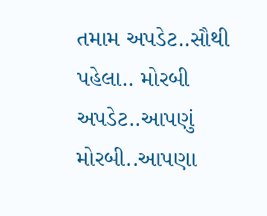તમામ અપડેટ..સૌથી પહેલા.. મોરબી અપડેટ..આપણું મોરબી..આપણા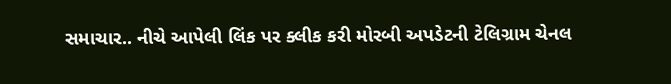સમાચાર.. નીચે આપેલી લિંક પર ક્લીક કરી મોરબી અપડેટની ટેલિગ્રામ ચેનલ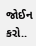જોઈન કરો..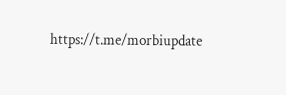https://t.me/morbiupdate